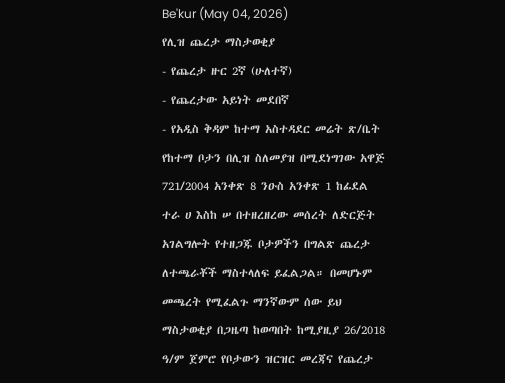Be'kur (May 04, 2026)
የሊዝ ጨረታ ማስታወቂያ
- የጨረታ ዙር 2ኛ (ሁለተኛ)
- የጨረታው አይነት መደበኛ
- የአዲስ ቅዳም ከተማ አስተዳደር መሬት ጽ/ቤት የከተማ ቦታን በሊዝ ስለመያዝ በሚደነግገው አዋጅ 721/2004 አንቀጽ 8 ንዑስ አንቀጽ 1 ከፊደል ተራ ሀ እስከ ሠ በተዘረዘረው መሰረት ለድርጅት አገልግሎት የተዘጋጁ ቦታዎችን በግልጽ ጨረታ ለተጫራቾች ማስተላለፍ ይፈልጋል። በመሆኑም መጫረት የሚፈልጉ ማንኛውም ሰው ይህ ማስታወቂያ በጋዜጣ ከወጣበት ከሚያዚያ 26/2018 ዓ/ም ጀምሮ የቦታውን ዝርዝር መረጃና የጨረታ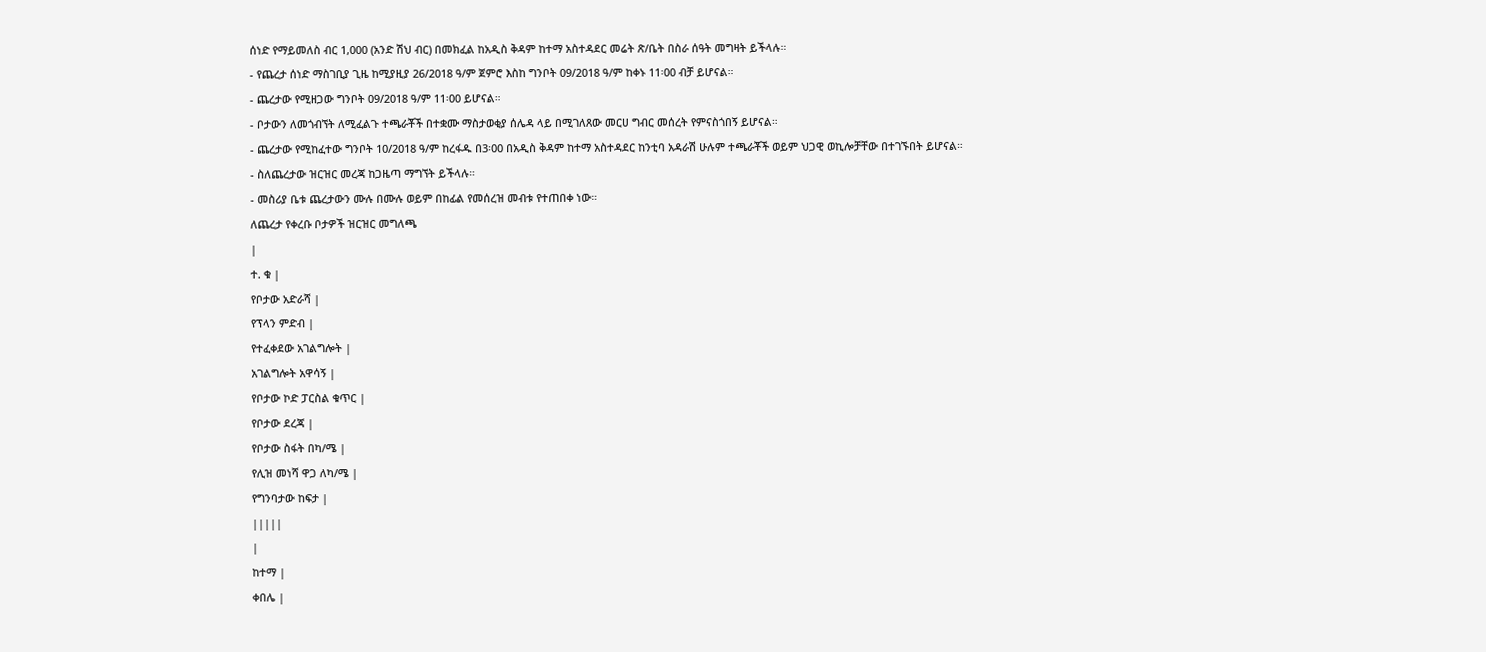ሰነድ የማይመለስ ብር 1,000 (አንድ ሽህ ብር) በመክፈል ከአዲስ ቅዳም ከተማ አስተዳደር መሬት ጽ/ቤት በስራ ሰዓት መግዛት ይችላሉ።
- የጨረታ ሰነድ ማስገቢያ ጊዜ ከሚያዚያ 26/2018 ዓ/ም ጀምሮ እስከ ግንቦት 09/2018 ዓ/ም ከቀኑ 11፡00 ብቻ ይሆናል።
- ጨረታው የሚዘጋው ግንቦት 09/2018 ዓ/ም 11፡00 ይሆናል።
- ቦታውን ለመጎብኘት ለሚፈልጉ ተጫራቾች በተቋሙ ማስታወቂያ ሰሌዳ ላይ በሚገለጸው መርሀ ግብር መሰረት የምናስጎበኝ ይሆናል።
- ጨረታው የሚከፈተው ግንቦት 10/2018 ዓ/ም ከረፋዱ በ3፡00 በአዲስ ቅዳም ከተማ አስተዳደር ከንቲባ አዳራሽ ሁሉም ተጫራቾች ወይም ህጋዊ ወኪሎቻቸው በተገኙበት ይሆናል።
- ስለጨረታው ዝርዝር መረጃ ከጋዜጣ ማግኘት ይችላሉ።
- መስሪያ ቤቱ ጨረታውን ሙሉ በሙሉ ወይም በከፊል የመሰረዝ መብቱ የተጠበቀ ነው።
ለጨረታ የቀረቡ ቦታዎች ዝርዝር መግለጫ
|
ተ. ቁ |
የቦታው አድራሻ |
የፕላን ምድብ |
የተፈቀደው አገልግሎት |
አገልግሎት አዋሳኝ |
የቦታው ኮድ ፓርስል ቁጥር |
የቦታው ደረጃ |
የቦታው ስፋት በካ/ሜ |
የሊዝ መነሻ ዋጋ ለካ/ሜ |
የግንባታው ከፍታ |
|||||
|
ከተማ |
ቀበሌ |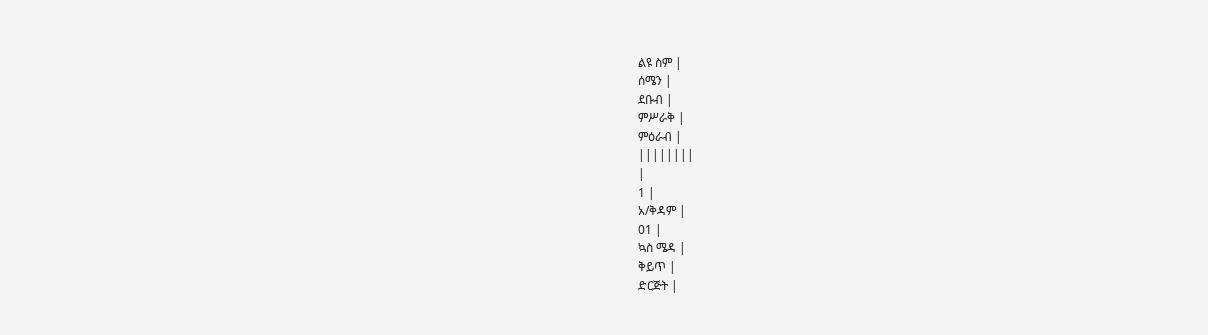ልዩ ስም |
ሰሜን |
ደቡብ |
ምሥራቅ |
ምዕራብ |
||||||||
|
1 |
አ/ቅዳም |
01 |
ኳስ ሜዳ |
ቅይጥ |
ድርጅት |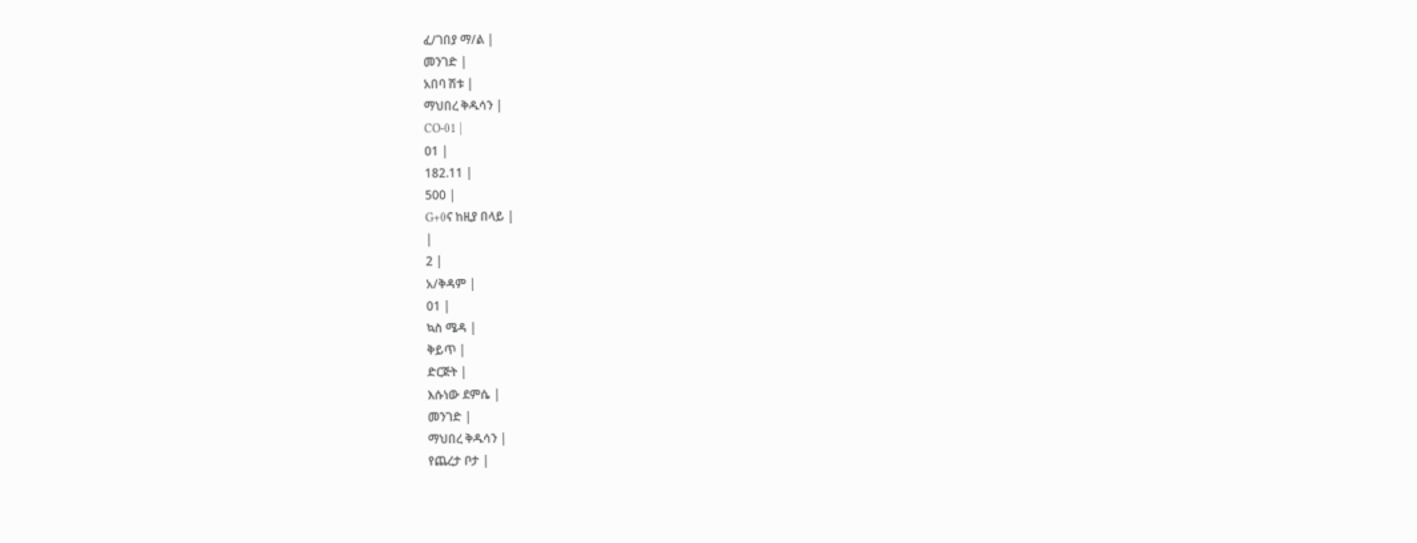ፈ/ገበያ ማ/ል |
መንገድ |
አበባ ሽቱ |
ማህበረ ቅዱሳን |
CO-01 |
01 |
182.11 |
500 |
G+0ና ከዚያ በላይ |
|
2 |
አ/ቅዳም |
01 |
ኳስ ሜዳ |
ቅይጥ |
ድርጅት |
እሱነው ደምሴ |
መንገድ |
ማህበረ ቅዱሳን |
የጨረታ ቦታ |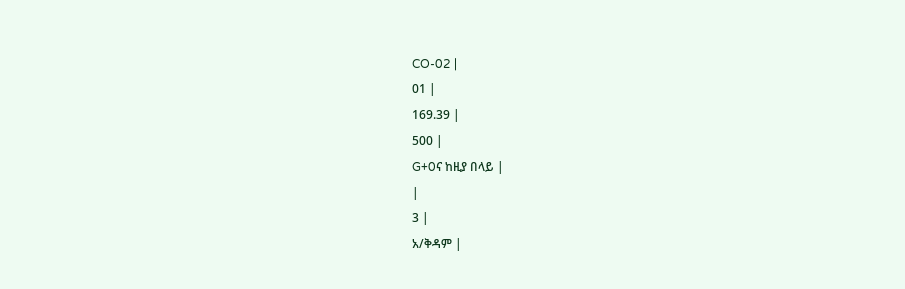CO-02 |
01 |
169.39 |
500 |
G+0ና ከዚያ በላይ |
|
3 |
አ/ቅዳም |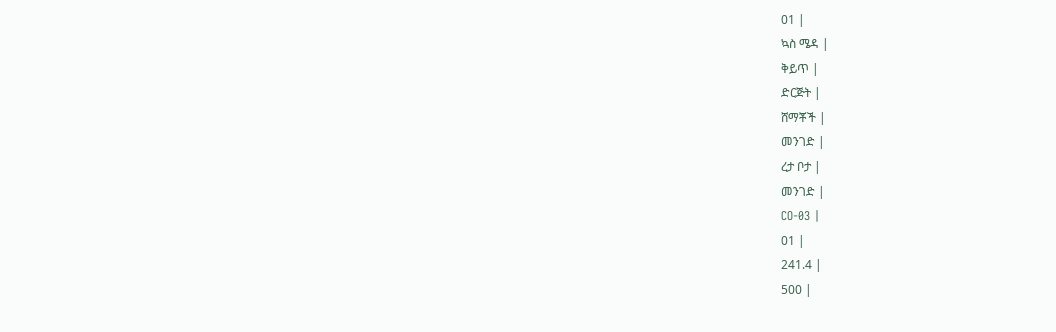01 |
ኳስ ሜዳ |
ቅይጥ |
ድርጅት |
ሸማቾች |
መንገድ |
ረታ ቦታ |
መንገድ |
CO-03 |
01 |
241.4 |
500 |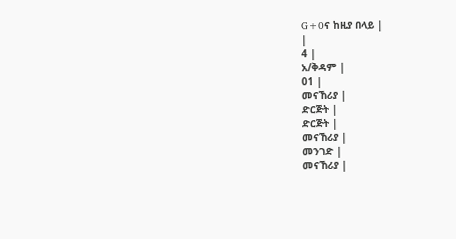G+0ና ከዚያ በላይ |
|
4 |
አ/ቅዳም |
01 |
መናኸሪያ |
ድርጅት |
ድርጅት |
መናኸሪያ |
መንገድ |
መናኸሪያ |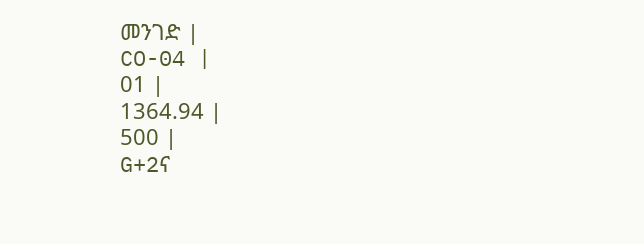መንገድ |
CO-04 |
01 |
1364.94 |
500 |
G+2ና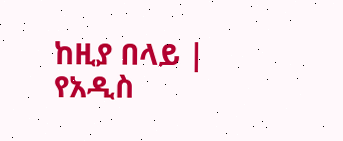ከዚያ በላይ |
የአዲስ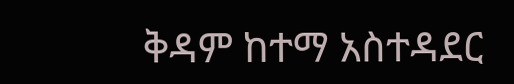ቅዳም ከተማ አስተዳደር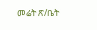መሬት ጽ/ቤት